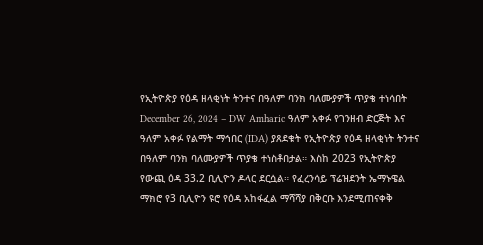የኢትዮጵያ የዕዳ ዘላቂነት ትንተና በዓለም ባንክ ባለሙያዎች ጥያቄ ተነሳበት
December 26, 2024 – DW Amharic ዓለም አቀፉ የገንዘብ ድርጅት እና ዓለም አቀፉ የልማት ማኅበር (IDA) ያጸደቁት የኢትዮጵያ የዕዳ ዘላቂነት ትንተና በዓለም ባንክ ባለሙያዎች ጥያቄ ተነስቶበታል። እስከ 2023 የኢትዮጵያ የውጪ ዕዳ 33.2 ቢሊዮን ዶላር ደርሷል። የፈረንሳይ ፕሬዝደንት ኤማኑዌል ማክሮ የ3 ቢሊዮን ዩሮ የዕዳ አከፋፈል ማሻሻያ በቅርቡ እንደሚጠናቀቅ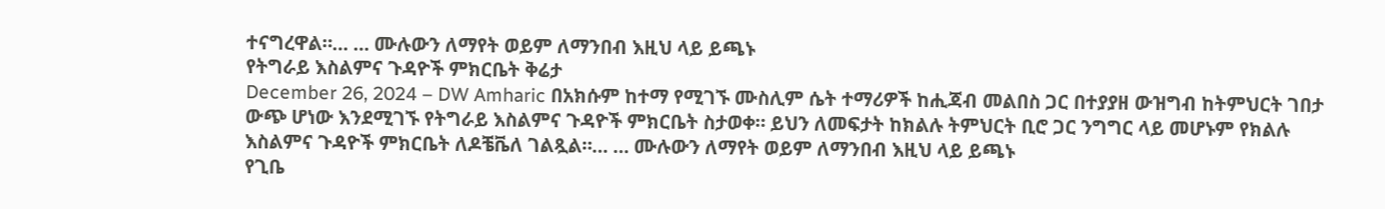ተናግረዋል።… … ሙሉውን ለማየት ወይም ለማንበብ እዚህ ላይ ይጫኑ
የትግራይ እስልምና ጉዳዮች ምክርቤት ቅሬታ
December 26, 2024 – DW Amharic በአክሱም ከተማ የሚገኙ ሙስሊም ሴት ተማሪዎች ከሒጃብ መልበስ ጋር በተያያዘ ውዝግብ ከትምህርት ገበታ ውጭ ሆነው እንደሚገኙ የትግራይ እስልምና ጉዳዮች ምክርቤት ስታወቀ። ይህን ለመፍታት ከክልሉ ትምህርት ቢሮ ጋር ንግግር ላይ መሆኑም የክልሉ እስልምና ጉዳዮች ምክርቤት ለዶቼቬለ ገልጿል።… … ሙሉውን ለማየት ወይም ለማንበብ እዚህ ላይ ይጫኑ
የጊቤ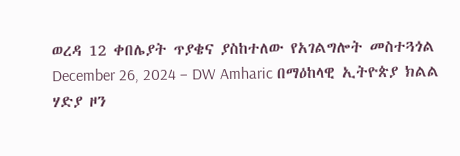ወረዳ 12 ቀበሌያት ጥያቄና ያስከተለው የአገልግሎት መስተጓጎል
December 26, 2024 – DW Amharic በማዕከላዊ ኢትዮጵያ ክልል ሃድያ ዞን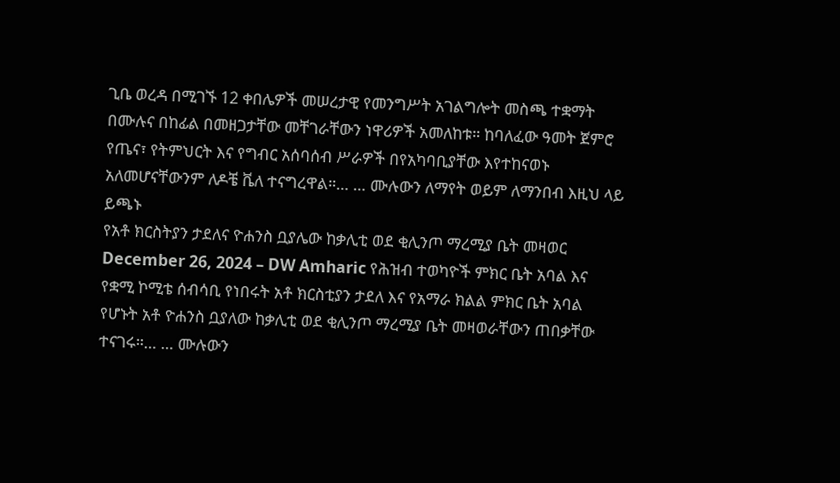ጊቤ ወረዳ በሚገኙ 12 ቀበሌዎች መሠረታዊ የመንግሥት አገልግሎት መስጫ ተቋማት በሙሉና በከፊል በመዘጋታቸው መቸገራቸውን ነዋሪዎች አመለከቱ። ከባለፈው ዓመት ጀምሮ የጤና፣ የትምህርት እና የግብር አሰባሰብ ሥራዎች በየአካባቢያቸው እየተከናወኑ አለመሆናቸውንም ለዶቼ ቬለ ተናግረዋል።… … ሙሉውን ለማየት ወይም ለማንበብ እዚህ ላይ ይጫኑ
የአቶ ክርስትያን ታደለና ዮሐንስ ቧያሌው ከቃሊቲ ወደ ቂሊንጦ ማረሚያ ቤት መዛወር
December 26, 2024 – DW Amharic የሕዝብ ተወካዮች ምክር ቤት አባል እና የቋሚ ኮሚቴ ሰብሳቢ የነበሩት አቶ ክርስቲያን ታደለ እና የአማራ ክልል ምክር ቤት አባል የሆኑት አቶ ዮሐንስ ቧያለው ከቃሊቲ ወደ ቂሊንጦ ማረሚያ ቤት መዛወራቸውን ጠበቃቸው ተናገሩ።… … ሙሉውን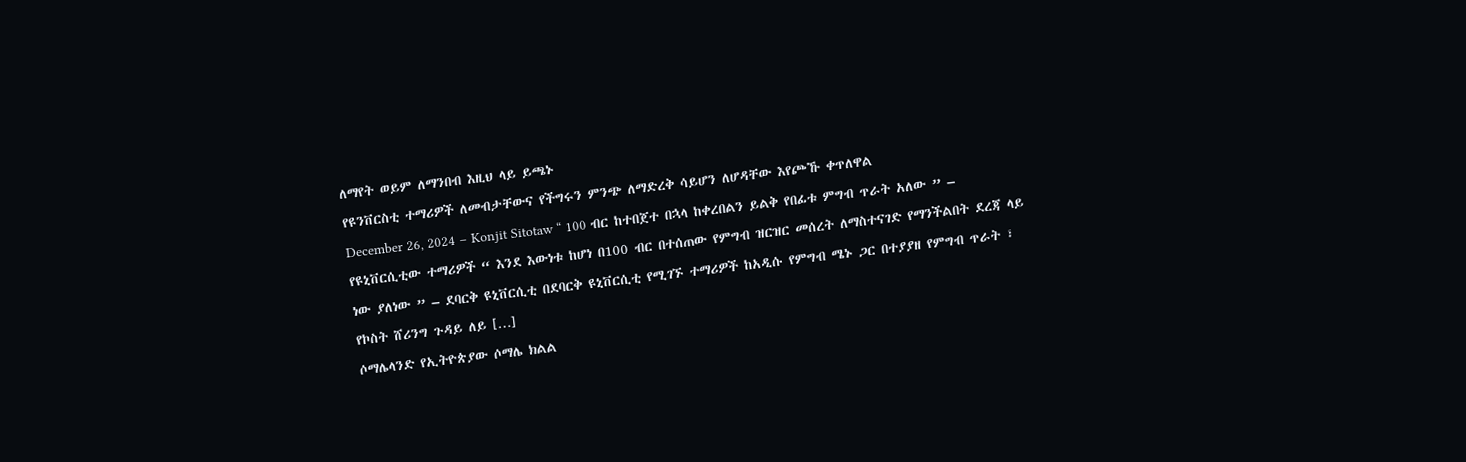ለማየት ወይም ለማንበብ እዚህ ላይ ይጫኑ
የዩንቨርስቲ ተማሪዎች ለመብታቸውና የችግሩን ምንጭ ለማድረቅ ሳይሆን ለሆዳቸው እየጮኹ ቀጥለዋል
December 26, 2024 – Konjit Sitotaw “ 100 ብር ከተበጀተ በኋላ ከቀረበልን ይልቅ የበፊቱ ምግብ ጥራት አለው ” – የዩኒቨርሲቲው ተማሪዎች “ እንደ እውነቱ ከሆነ በ100 ብር በተሰጠው የምግብ ዝርዝር መሰረት ለማስተናገድ የማንችልበት ደረጃ ላይ ነው ያለነው ” – ደባርቅ ዩኒቨርሲቲ በደባርቅ ዩኒቨርሲቲ የሚገኙ ተማሪዎች ከአዲሱ የምግብ ሜኑ ጋር በተያያዘ የምግብ ጥራት ፣ የኮስት ሸሪንግ ጉዳይ ለይ […]
ሶማሌላንድ የኢትዮጵያው ሶማሌ ክልል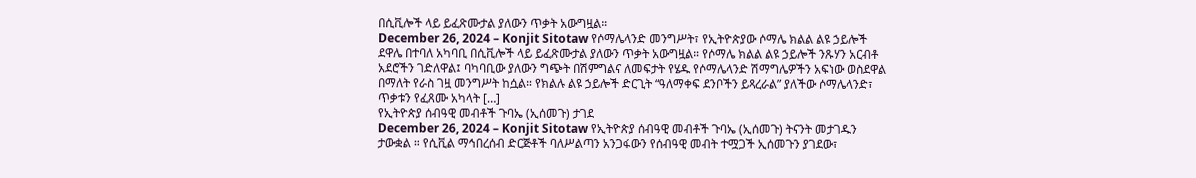በሲቪሎች ላይ ይፈጽሙታል ያለውን ጥቃት አውግዟል።
December 26, 2024 – Konjit Sitotaw የሶማሌላንድ መንግሥት፣ የኢትዮጵያው ሶማሌ ክልል ልዩ ኃይሎች ደዋሌ በተባለ አካባቢ በሲቪሎች ላይ ይፈጽሙታል ያለውን ጥቃት አውግዟል። የሶማሌ ክልል ልዩ ኃይሎች ንጹሃን አርብቶ አደሮችን ገድለዋል፤ ባካባቢው ያለውን ግጭት በሽምግልና ለመፍታት የሄዱ የሶማሌላንድ ሽማግሌዎችን አፍነው ወስደዋል በማለት የራስ ገዟ መንግሥት ከሷል። የክልሉ ልዩ ኃይሎች ድርጊት “ዓለማቀፍ ደንቦችን ይጻረራል” ያለችው ሶማሌላንድ፣ ጥቃቱን የፈጸሙ አካላት […]
የኢትዮጵያ ሰብዓዊ መብቶች ጉባኤ (ኢሰመጉ) ታገደ
December 26, 2024 – Konjit Sitotaw የኢትዮጵያ ሰብዓዊ መብቶች ጉባኤ (ኢሰመጉ) ትናንት መታገዱን ታውቋል ። የሲቪል ማኅበረሰብ ድርጅቶች ባለሥልጣን አንጋፋውን የሰብዓዊ መብት ተሟጋች ኢሰመጉን ያገደው፣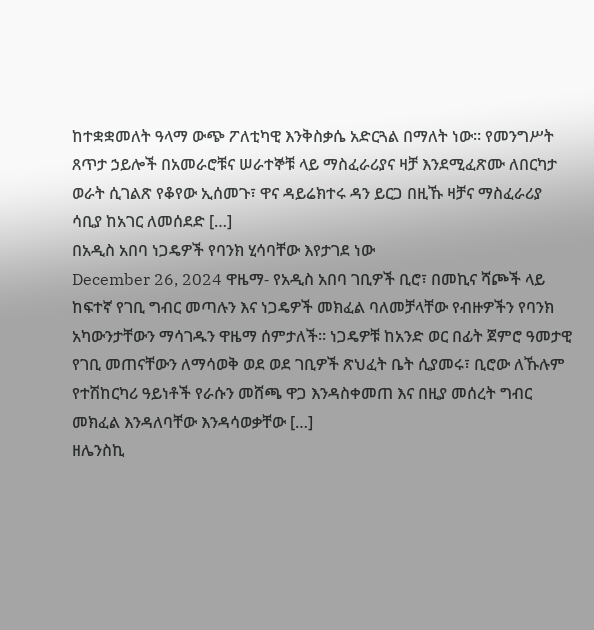ከተቋቋመለት ዓላማ ውጭ ፖለቲካዊ እንቅስቃሴ አድርጓል በማለት ነው። የመንግሥት ጸጥታ ኃይሎች በአመራሮቹና ሠራተኞቹ ላይ ማስፈራሪያና ዛቻ እንደሚፈጽሙ ለበርካታ ወራት ሲገልጽ የቆየው ኢሰመጉ፣ ዋና ዳይሬክተሩ ዳን ይርጋ በዚኹ ዛቻና ማስፈራሪያ ሳቢያ ከአገር ለመሰደድ […]
በአዲስ አበባ ነጋዴዎች የባንክ ሂሳባቸው እየታገደ ነው
December 26, 2024 ዋዜማ- የአዲስ አበባ ገቢዎች ቢሮ፣ በመኪና ሻጮች ላይ ከፍተኛ የገቢ ግብር መጣሉን እና ነጋዴዎች መክፈል ባለመቻላቸው የብዙዎችን የባንክ አካውንታቸውን ማሳገዱን ዋዜማ ሰምታለች። ነጋዴዎቹ ከአንድ ወር በፊት ጀምሮ ዓመታዊ የገቢ መጠናቸውን ለማሳወቅ ወደ ወደ ገቢዎች ጽህፈት ቤት ሲያመሩ፣ ቢሮው ለኹሉም የተሽከርካሪ ዓይነቶች የራሱን መሸጫ ዋጋ እንዳስቀመጠ እና በዚያ መሰረት ግብር መክፈል እንዳለባቸው እንዳሳወቃቸው […]
ዘሌንስኪ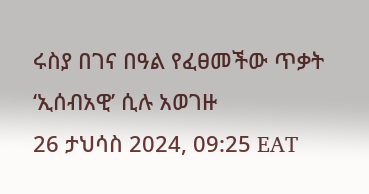ሩስያ በገና በዓል የፈፀመችው ጥቃት ‘ኢሰብአዊ’ ሲሉ አወገዙ
26 ታህሳስ 2024, 09:25 EAT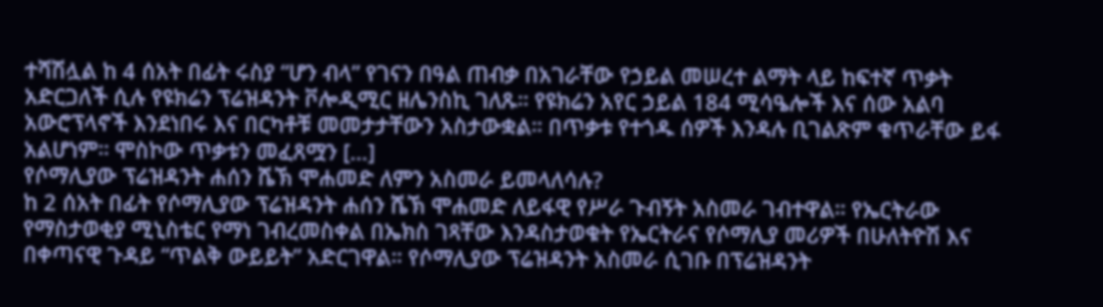ተሻሽሏል ከ 4 ሰአት በፊት ሩስያ “ሆን ብላ” የገናን በዓል ጠብቃ በአገራቸው የኃይል መሠረተ ልማት ላይ ከፍተኛ ጥቃት አድርጋለች ሲሉ የዩክሬን ፕሬዝዳንት ቮሎዲሚር ዘሌንስኪ ገለጹ። የዩክሬን አየር ኃይል 184 ሚሳዔሎች እና ሰው አልባ አውሮፕላኖች እንደነበሩ እና በርካቶቹ መመታታቸውን አስታውቋል። በጥቃቱ የተጎዱ ሰዎች እንዳሉ ቢገልጽም ቁጥራቸው ይፋ አልሆነም። ሞስኮው ጥቃቱን መፈጸሟን […]
የሶማሊያው ፕሬዝዳንት ሐሰን ሼኽ ሞሐመድ ለምን አስመራ ይመላለሳሉ?
ከ 2 ሰአት በፊት የሶማሊያው ፕሬዝዳንት ሐሰን ሼኽ ሞሐመድ ለይፋዊ የሥራ ጉብኝት አስመራ ገብተዋል። የኤርትራው የማስታወቂያ ሚኒስቴር የማነ ገብረመስቀል በኤክስ ገጻቸው እንዳስታወቁት የኤርትራና የሶማሊያ መሪዎች በሁለትዮሽ እና በቀጣናዊ ጉዳይ “ጥልቅ ውይይት” አድርገዋል። የሶማሊያው ፕሬዝዳንት አስመራ ሲገቡ በፕሬዝዳንት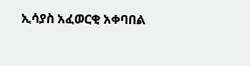ኢሳያስ አፈወርቂ አቀባበል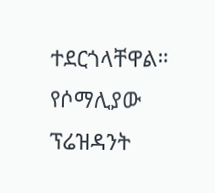ተደርጎላቸዋል። የሶማሊያው ፕሬዝዳንት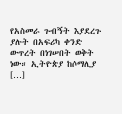የአስመራ ጉብኝት እያደረጉ ያሉት በአፍሪካ ቀንድ ውጥረት በነገሠበት ወቅት ነው። ኢትዮጵያ ከሶማሊያ […]